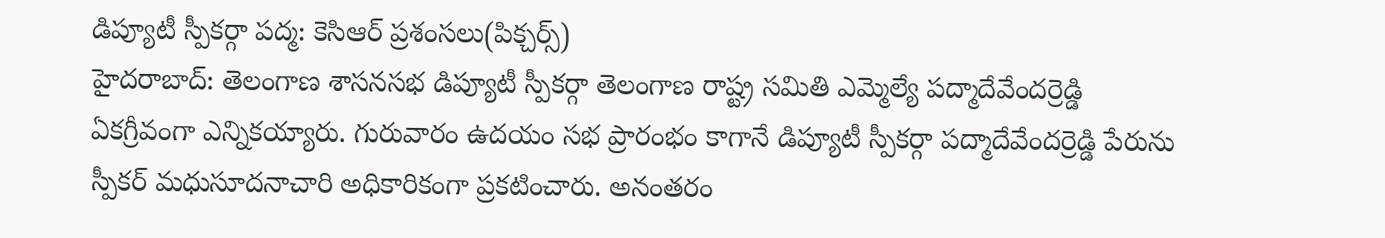డిప్యూటీ స్పీకర్గా పద్మ: కెసిఆర్ ప్రశంసలు(పిక్చర్స్)
హైదరాబాద్: తెలంగాణ శాసనసభ డిప్యూటీ స్పీకర్గా తెలంగాణ రాష్ట్ర సమితి ఎమ్మెల్యే పద్మాదేవేందర్రెడ్డి ఏకగ్రీవంగా ఎన్నికయ్యారు. గురువారం ఉదయం సభ ప్రారంభం కాగానే డిప్యూటీ స్పీకర్గా పద్మాదేవేందర్రెడ్డి పేరును స్పీకర్ మధుసూదనాచారి అధికారికంగా ప్రకటించారు. అనంతరం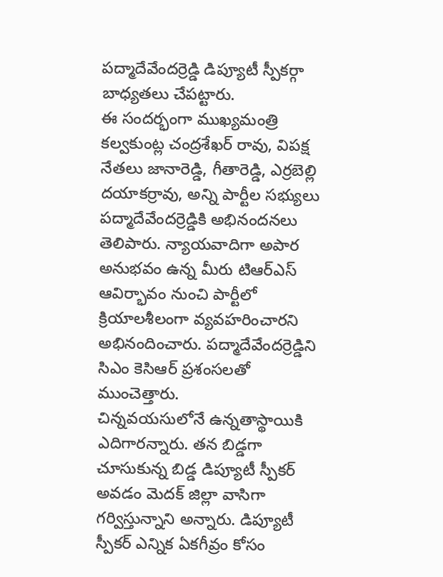పద్మాదేవేందర్రెడ్డి డిప్యూటీ స్పీకర్గా బాధ్యతలు చేపట్టారు.
ఈ సందర్భంగా ముఖ్యమంత్రి కల్వకుంట్ల చంద్రశేఖర్ రావు, విపక్ష నేతలు జానారెడ్డి, గీతారెడ్డి, ఎర్రబెల్లి దయాకర్రావు, అన్ని పార్టీల సభ్యులు పద్మాదేవేందర్రెడ్డికి అభినందనలు తెలిపారు. న్యాయవాదిగా అపార అనుభవం ఉన్న మీరు టిఆర్ఎస్ ఆవిర్భావం నుంచి పార్టీలో క్రియాలశీలంగా వ్యవహరించారని అభినందించారు. పద్మాదేవేందర్రెడ్డిని సిఎం కెసిఆర్ ప్రశంసలతో ముంచెత్తారు.
చిన్నవయసులోనే ఉన్నతాస్థాయికి ఎదిగారన్నారు. తన బిడ్డగా చూసుకున్న బిడ్డ డిప్యూటీ స్పీకర్ అవడం మెదక్ జిల్లా వాసిగా గర్విస్తున్నాని అన్నారు. డిప్యూటీ స్పీకర్ ఎన్నిక ఏకగీవ్రం కోసం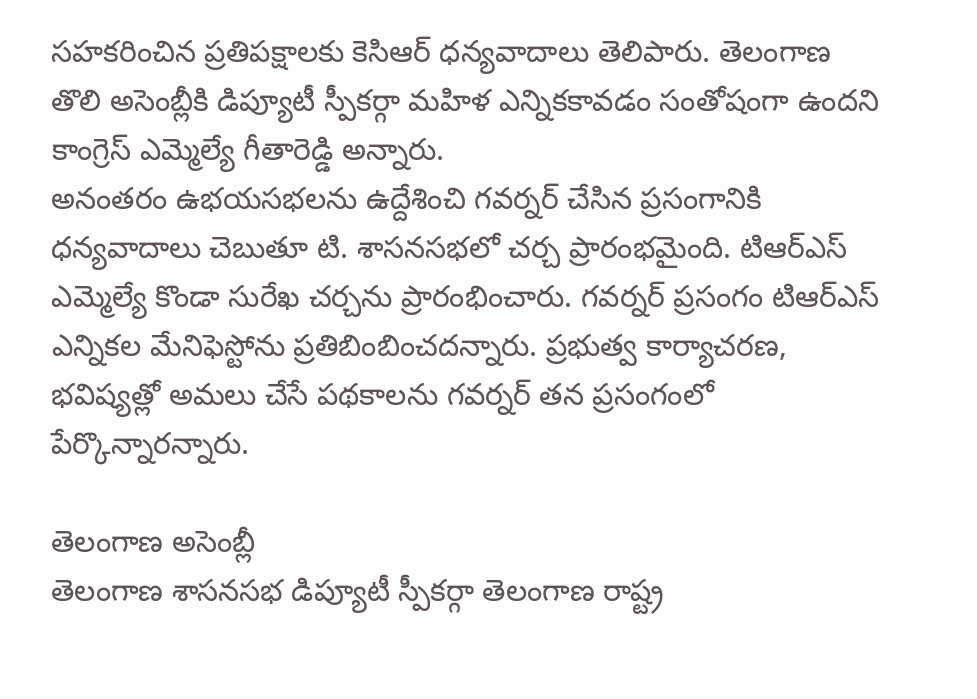సహకరించిన ప్రతిపక్షాలకు కెసిఆర్ ధన్యవాదాలు తెలిపారు. తెలంగాణ తొలి అసెంబ్లీకి డిప్యూటీ స్పీకర్గా మహిళ ఎన్నికకావడం సంతోషంగా ఉందని కాంగ్రెస్ ఎమ్మెల్యే గీతారెడ్డి అన్నారు.
అనంతరం ఉభయసభలను ఉద్దేశించి గవర్నర్ చేసిన ప్రసంగానికి ధన్యవాదాలు చెబుతూ టి. శాసనసభలో చర్చ ప్రారంభమైంది. టిఆర్ఎస్ ఎమ్మెల్యే కొండా సురేఖ చర్చను ప్రారంభించారు. గవర్నర్ ప్రసంగం టిఆర్ఎస్ ఎన్నికల మేనిఫెస్టోను ప్రతిబింబించదన్నారు. ప్రభుత్వ కార్యాచరణ, భవిష్యత్లో అమలు చేసే పథకాలను గవర్నర్ తన ప్రసంగంలో పేర్కొన్నారన్నారు.

తెలంగాణ అసెంబ్లీ
తెలంగాణ శాసనసభ డిప్యూటీ స్పీకర్గా తెలంగాణ రాష్ట్ర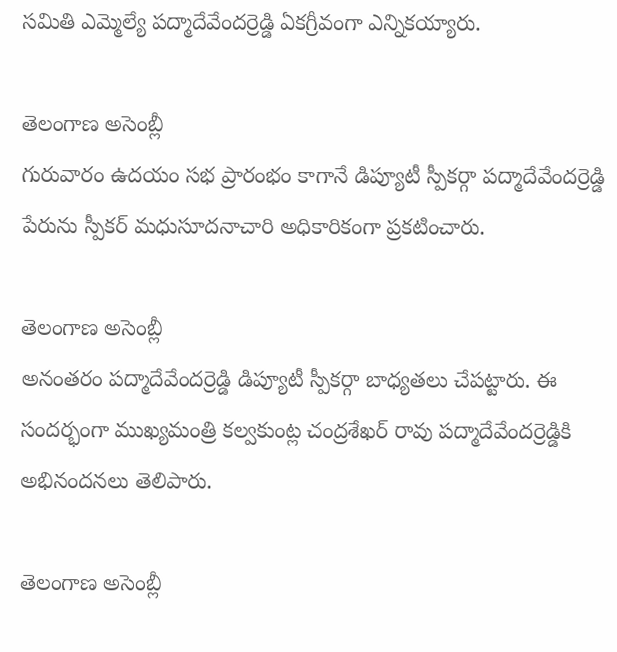సమితి ఎమ్మెల్యే పద్మాదేవేందర్రెడ్డి ఏకగ్రీవంగా ఎన్నికయ్యారు.

తెలంగాణ అసెంబ్లీ
గురువారం ఉదయం సభ ప్రారంభం కాగానే డిప్యూటీ స్పీకర్గా పద్మాదేవేందర్రెడ్డి పేరును స్పీకర్ మధుసూదనాచారి అధికారికంగా ప్రకటించారు.

తెలంగాణ అసెంబ్లీ
అనంతరం పద్మాదేవేందర్రెడ్డి డిప్యూటీ స్పీకర్గా బాధ్యతలు చేపట్టారు. ఈ సందర్భంగా ముఖ్యమంత్రి కల్వకుంట్ల చంద్రశేఖర్ రావు పద్మాదేవేందర్రెడ్డికి అభినందనలు తెలిపారు.

తెలంగాణ అసెంబ్లీ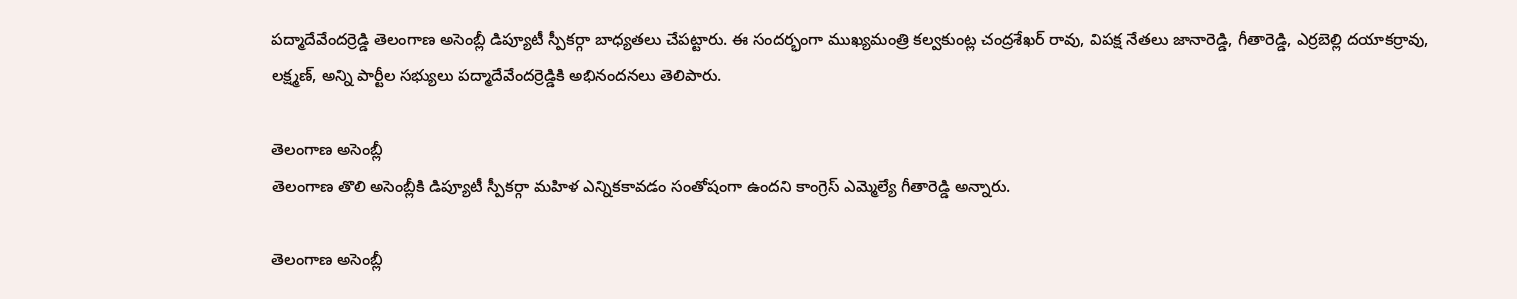పద్మాదేవేందర్రెడ్డి తెలంగాణ అసెంబ్లీ డిప్యూటీ స్పీకర్గా బాధ్యతలు చేపట్టారు. ఈ సందర్భంగా ముఖ్యమంత్రి కల్వకుంట్ల చంద్రశేఖర్ రావు, విపక్ష నేతలు జానారెడ్డి, గీతారెడ్డి, ఎర్రబెల్లి దయాకర్రావు, లక్ష్మణ్, అన్ని పార్టీల సభ్యులు పద్మాదేవేందర్రెడ్డికి అభినందనలు తెలిపారు.

తెలంగాణ అసెంబ్లీ
తెలంగాణ తొలి అసెంబ్లీకి డిప్యూటీ స్పీకర్గా మహిళ ఎన్నికకావడం సంతోషంగా ఉందని కాంగ్రెస్ ఎమ్మెల్యే గీతారెడ్డి అన్నారు.

తెలంగాణ అసెంబ్లీ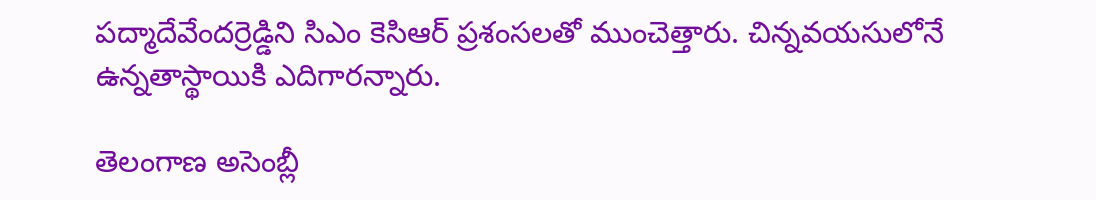పద్మాదేవేందర్రెడ్డిని సిఎం కెసిఆర్ ప్రశంసలతో ముంచెత్తారు. చిన్నవయసులోనే ఉన్నతాస్థాయికి ఎదిగారన్నారు.

తెలంగాణ అసెంబ్లీ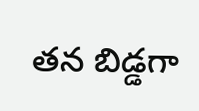తన బిడ్డగా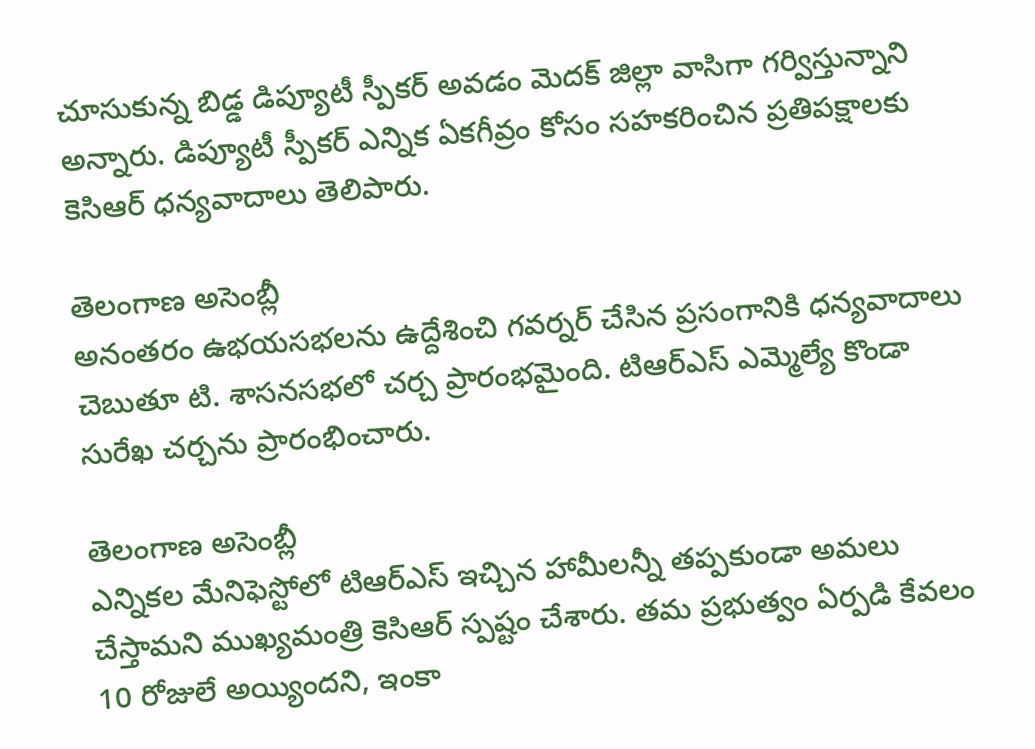చూసుకున్న బిడ్డ డిప్యూటీ స్పీకర్ అవడం మెదక్ జిల్లా వాసిగా గర్విస్తున్నాని అన్నారు. డిప్యూటీ స్పీకర్ ఎన్నిక ఏకగీవ్రం కోసం సహకరించిన ప్రతిపక్షాలకు కెసిఆర్ ధన్యవాదాలు తెలిపారు.

తెలంగాణ అసెంబ్లీ
అనంతరం ఉభయసభలను ఉద్దేశించి గవర్నర్ చేసిన ప్రసంగానికి ధన్యవాదాలు చెబుతూ టి. శాసనసభలో చర్చ ప్రారంభమైంది. టిఆర్ఎస్ ఎమ్మెల్యే కొండా సురేఖ చర్చను ప్రారంభించారు.

తెలంగాణ అసెంబ్లీ
ఎన్నికల మేనిఫెస్టోలో టిఆర్ఎస్ ఇచ్చిన హామీలన్నీ తప్పకుండా అమలు చేస్తామని ముఖ్యమంత్రి కెసిఆర్ స్పష్టం చేశారు. తమ ప్రభుత్వం ఏర్పడి కేవలం 10 రోజులే అయ్యిందని, ఇంకా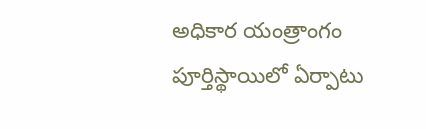అధికార యంత్రాంగం పూర్తిస్థాయిలో ఏర్పాటు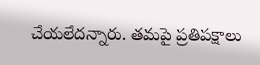చేయలేదన్నారు. తమపై ప్రతిపక్షాలు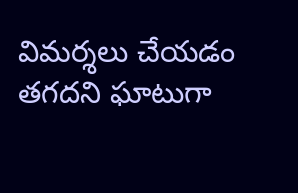విమర్శలు చేయడం తగదని ఘాటుగా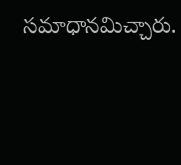సమాధానమిచ్చారు.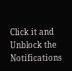Click it and Unblock the Notifications